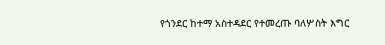የጎንደር ከተማ አስተዳደር የተመረጡ ባለሦስት እግር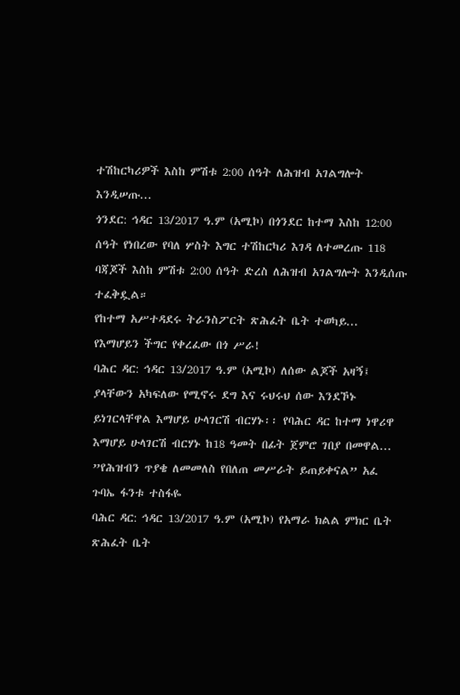ተሽከርካሪዎች እስከ ምሽቱ 2:00 ሰዓት ለሕዝብ አገልግሎት እንዲሠጡ...
ጎንደር: ኅዳር 13/2017 ዓ.ም (አሚኮ) በጎንደር ከተማ እስከ 12:00 ሰዓት የነበረው የባለ ሦስት እግር ተሽከርካሪ እገዳ ለተመረጡ 118 ባጃጆች እስከ ምሽቱ 2:00 ሰዓት ድረስ ለሕዝብ አገልግሎት እንዲሰጡ ተፈቅዷል።
የከተማ አሥተዳደሩ ትራንስፖርት ጽሕፈት ቤት ተወካይ...
የእማሆይን ችግር የቀረፈው በጎ ሥራ!
ባሕር ዳር: ኅዳር 13/2017 ዓ.ም (አሚኮ) ለሰው ልጆች አዛኝ፤ ያላቸውን አካፍለው የሚኖሩ ደግ እና ሩህሩህ ሰው እንደኾኑ ይነገርላቸዋል እማሆይ ሁላገርሽ ብርሃኑ፡፡ የባሕር ዳር ከተማ ነዋሪዋ እማሆይ ሁላገርሽ ብርሃኑ ከ18 ዓመት በፊት ጀምሮ ገበያ በመዋል...
”የሕዝብን ጥያቄ ለመመለስ የበለጠ መሥራት ይጠይቀናል” አፈ ጉባኤ ፋንቱ ተስፋዬ
ባሕር ዳር: ኅዳር 13/2017 ዓ.ም (አሚኮ) የአማራ ክልል ምክር ቤት ጽሕፈት ቤት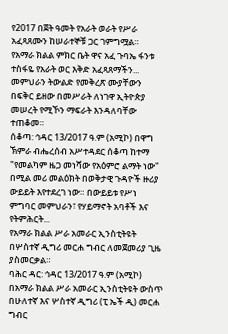የ2017 በጀት ዓመት የአራት ወራት የሥራ አፈጻጸሙን ከሠራተኞቹ ጋር ገምግሟል።
የአማራ ክልል ምክር ቤት ዋና አፈ ጉባኤ ፋንቱ ተስፋዬ የአራት ወር እቅድ አፈጻጸማችን...
መምህራን ትውልድ የመቅረጽ ሙያቸውን በፍቅር ይዘው በመሥራት ለነገዋ ኢትዮጵያ መሠረት የሚኾን ማፍራት እንዳለባቸው ተጠቆመ።
ሰቆጣ: ኅዳር 13/2017 ዓ.ም (አሚኮ) በዋግ ኽምራ ብሔረሰብ አሥተዳደር ሰቆጣ ከተማ "የመልካም ዜጋ መነሻው የአዕምሮ ልማት ነው" በሚል መሪ መልዕክት በወቅታዊ ጉዳዮች ዙሪያ ውይይት እየተደረገ ነው። በውይይቱ የሥነ ምግባር መምህራን፣ የሃይማኖት አባቶች እና የትምሕርት...
የአማራ ክልል ሥራ አመራር ኢንስቲትዩት በሦስተኛ ዲግሪ መርሐ ግብር ለመጀመሪያ ጊዜ ያስመርቃል።
ባሕር ዳር: ኅዳር 13/2017 ዓ.ም (አሚኮ) በአማራ ክልል ሥራ አመራር ኢንስቲትዩት ውስጥ በሁለተኛ እና ሦስተኛ ዲግሪ (ፒ ኤች ዲ) መርሐ ግብር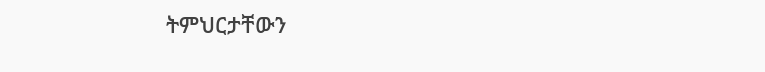ትምህርታቸውን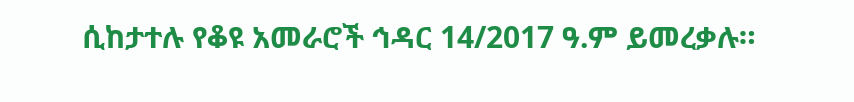ሲከታተሉ የቆዩ አመራሮች ኅዳር 14/2017 ዓ.ም ይመረቃሉ።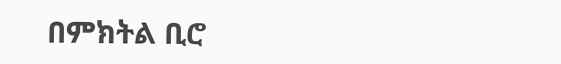በምክትል ቢሮ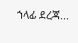ኀላፊ ደረጃ...